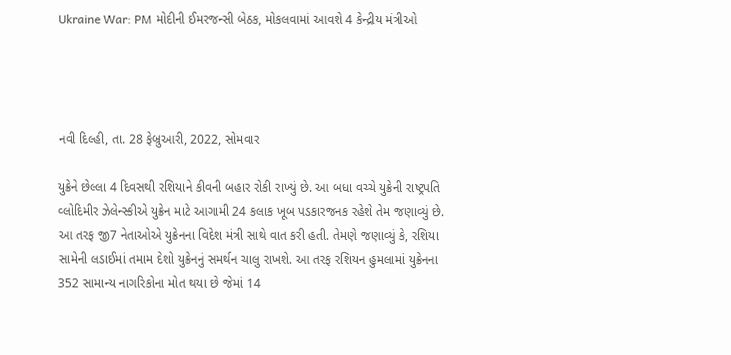Ukraine War: PM મોદીની ઈમરજન્સી બેઠક, મોકલવામાં આવશે 4 કેન્દ્રીય મંત્રીઓ




નવી દિલ્હી, તા. 28 ફેબ્રુઆરી, 2022, સોમવાર

યુક્રેને છેલ્લા 4 દિવસથી રશિયાને કીવની બહાર રોકી રાખ્યું છે. આ બધા વચ્ચે યુક્રેની રાષ્ટ્રપતિ વ્લોદિમીર ઝેલેન્સ્કીએ યુક્રેન માટે આગામી 24 કલાક ખૂબ પડકારજનક રહેશે તેમ જણાવ્યું છે. આ તરફ જી7 નેતાઓએ યુક્રેનના વિદેશ મંત્રી સાથે વાત કરી હતી. તેમણે જણાવ્યું કે, રશિયા સામેની લડાઈમાં તમામ દેશો યુક્રેનનું સમર્થન ચાલુ રાખશે. આ તરફ રશિયન હુમલામાં યુક્રેનના 352 સામાન્ય નાગરિકોના મોત થયા છે જેમાં 14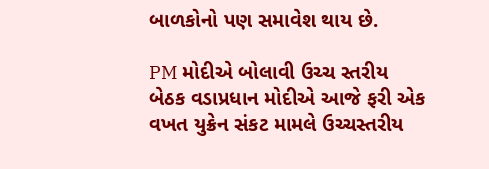બાળકોનો પણ સમાવેશ થાય છે.

PM મોદીએ બોલાવી ઉચ્ચ સ્તરીય બેઠક વડાપ્રધાન મોદીએ આજે ફરી એક વખત યુક્રેન સંકટ મામલે ઉચ્ચસ્તરીય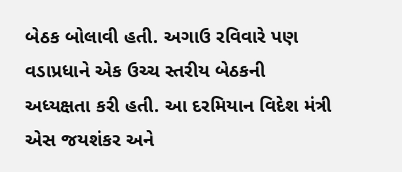બેઠક બોલાવી હતી. અગાઉ રવિવારે પણ વડાપ્રધાને એક ઉચ્ચ સ્તરીય બેઠકની અધ્યક્ષતા કરી હતી. આ દરમિયાન વિદેશ મંત્રી એસ જયશંકર અને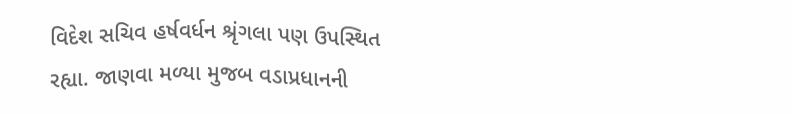વિદેશ સચિવ હર્ષવર્ધન શ્રૃંગલા પણ ઉપસ્થિત રહ્યા. જાણવા મળ્યા મુજબ વડાપ્રધાનની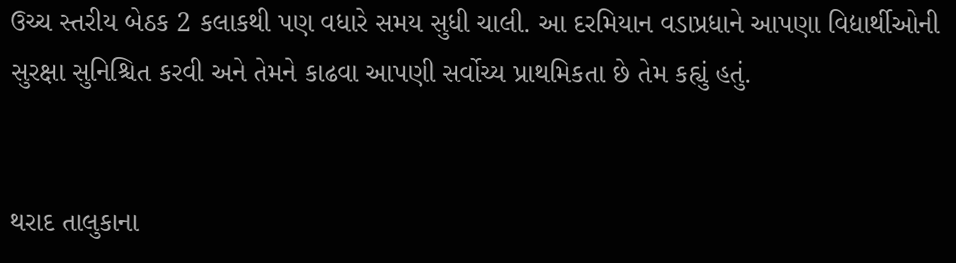ઉચ્ચ સ્તરીય બેઠક 2 કલાકથી પણ વધારે સમય સુધી ચાલી. આ દરમિયાન વડાપ્રધાને આપણા વિદ્યાર્થીઓની સુરક્ષા સુનિશ્ચિત કરવી અને તેમને કાઢવા આપણી સર્વોચ્ય પ્રાથમિકતા છે તેમ કહ્યું હતું.


થરાદ તાલુકાના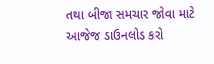તથા બીજા સમચાર જોવા માટે આજેજ ડાઉનલોડ કરો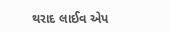થરાદ લાઈવ એપ